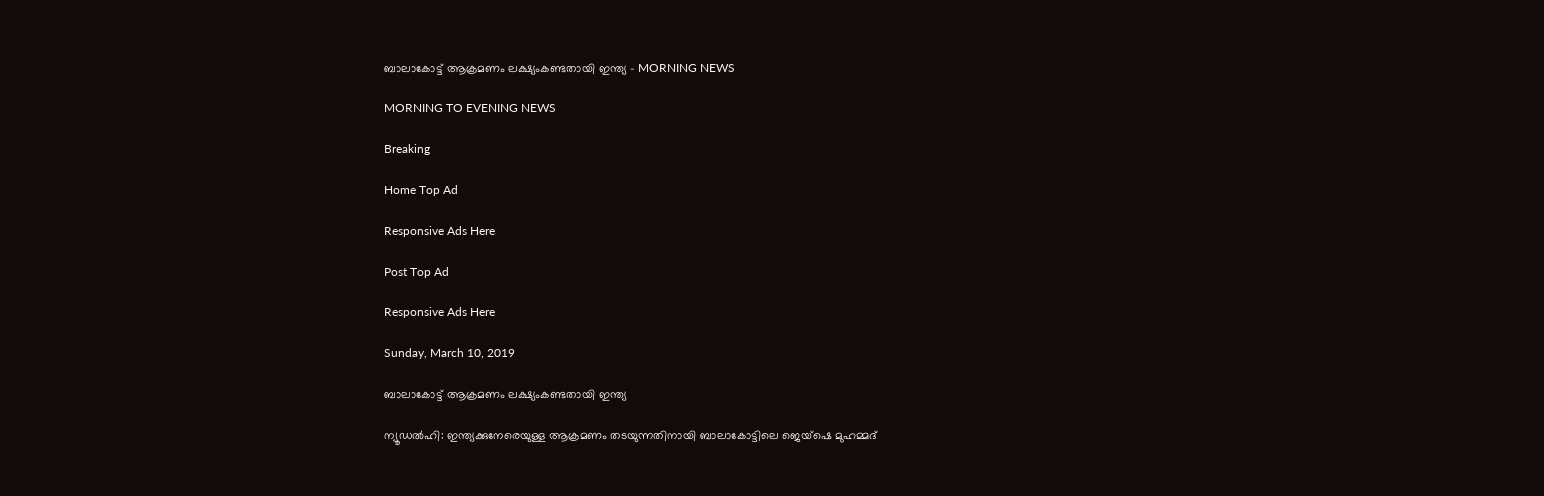ബാലാകോട്ട് ആക്രമണം ലക്ഷ്യംകണ്ടതായി ഇന്ത്യ - MORNING NEWS

MORNING TO EVENING NEWS

Breaking

Home Top Ad

Responsive Ads Here

Post Top Ad

Responsive Ads Here

Sunday, March 10, 2019

ബാലാകോട്ട് ആക്രമണം ലക്ഷ്യംകണ്ടതായി ഇന്ത്യ

ന്യൂഡൽഹി: ഇന്ത്യക്കുനേരെയുള്ള ആക്രമണം തടയുന്നതിനായി ബാലാകോട്ടിലെ ജെയ്ഷെ മുഹമ്മദ്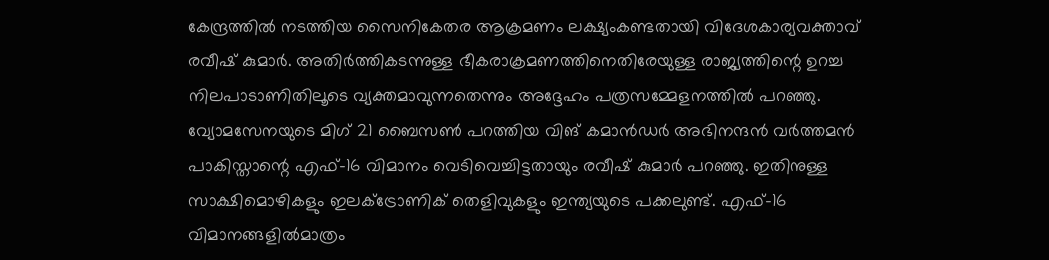കേന്ദ്രത്തിൽ നടത്തിയ സൈനികേതര ആക്രമണം ലക്ഷ്യംകണ്ടതായി വിദേശകാര്യവക്താവ് രവീഷ് കുമാർ. അതിർത്തികടന്നുള്ള ഭീകരാക്രമണത്തിനെതിരേയുള്ള രാജ്യത്തിന്റെ ഉറച്ച നിലപാടാണിതിലൂടെ വ്യക്തമാവുന്നതെന്നും അദ്ദേഹം പത്രസമ്മേളനത്തിൽ പറഞ്ഞു. വ്യോമസേനയുടെ മിഗ് 21 ബൈസൺ പറത്തിയ വിങ് കമാൻഡർ അഭിനന്ദൻ വർത്തമൻ പാകിസ്താന്റെ എഫ്-16 വിമാനം വെടിവെച്ചിട്ടതായും രവീഷ് കുമാർ പറഞ്ഞു. ഇതിനുള്ള സാക്ഷിമൊഴികളും ഇലക്ട്രോണിക് തെളിവുകളും ഇന്ത്യയുടെ പക്കലുണ്ട്. എഫ്-16 വിമാനങ്ങളിൽമാത്രം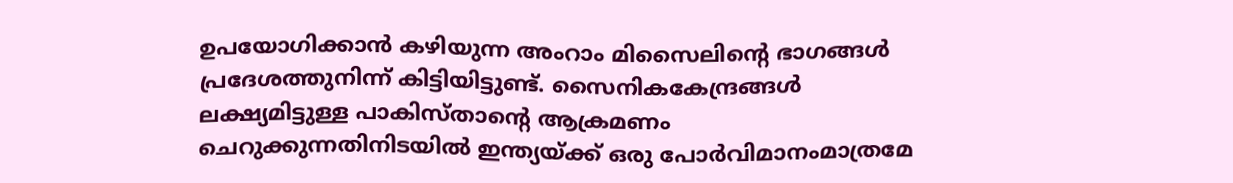ഉപയോഗിക്കാൻ കഴിയുന്ന അംറാം മിസൈലിന്റെ ഭാഗങ്ങൾ പ്രദേശത്തുനിന്ന് കിട്ടിയിട്ടുണ്ട്. സൈനികകേന്ദ്രങ്ങൾ ലക്ഷ്യമിട്ടുള്ള പാകിസ്താന്റെ ആക്രമണം ചെറുക്കുന്നതിനിടയിൽ ഇന്ത്യയ്ക്ക് ഒരു പോർവിമാനംമാത്രമേ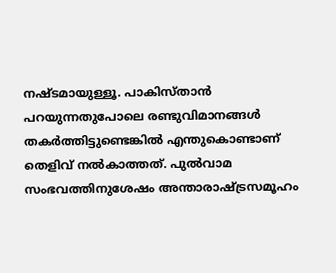നഷ്ടമായുള്ളൂ. പാകിസ്താൻ പറയുന്നതുപോലെ രണ്ടുവിമാനങ്ങൾ തകർത്തിട്ടുണ്ടെങ്കിൽ എന്തുകൊണ്ടാണ് തെളിവ് നൽകാത്തത്. പുൽവാമ സംഭവത്തിനുശേഷം അന്താരാഷ്ട്രസമൂഹം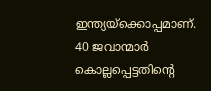ഇന്ത്യയ്ക്കൊപ്പമാണ്. 40 ജവാന്മാർ കൊല്ലപ്പെട്ടതിന്റെ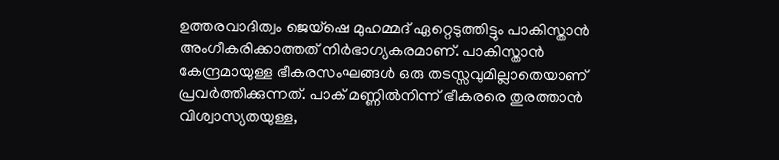ഉത്തരവാദിത്വം ജെയ്ഷെ മുഹമ്മദ് ഏറ്റെടുത്തിട്ടും പാകിസ്താൻ അംഗീകരിക്കാത്തത് നിർഭാഗ്യകരമാണ്. പാകിസ്താൻ കേന്ദ്രമായുള്ള ഭീകരസംഘങ്ങൾ ഒരു തടസ്സവുമില്ലാതെയാണ് പ്രവർത്തിക്കുന്നത്. പാക് മണ്ണിൽനിന്ന് ഭീകരരെ തുരത്താൻ വിശ്വാസ്യതയുള്ള,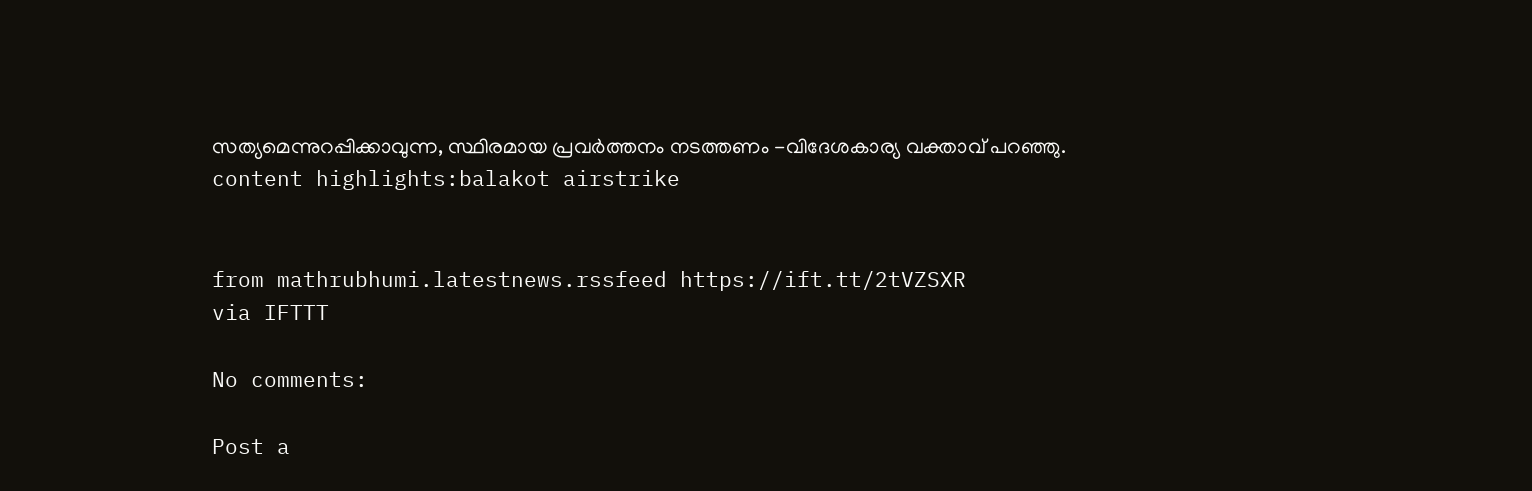സത്യമെന്നുറപ്പിക്കാവുന്ന, സ്ഥിരമായ പ്രവർത്തനം നടത്തണം -വിദേശകാര്യ വക്താവ് പറഞ്ഞു. content highlights:balakot airstrike


from mathrubhumi.latestnews.rssfeed https://ift.tt/2tVZSXR
via IFTTT

No comments:

Post a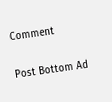Comment

Post Bottom Ad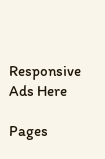Responsive Ads Here

Pages